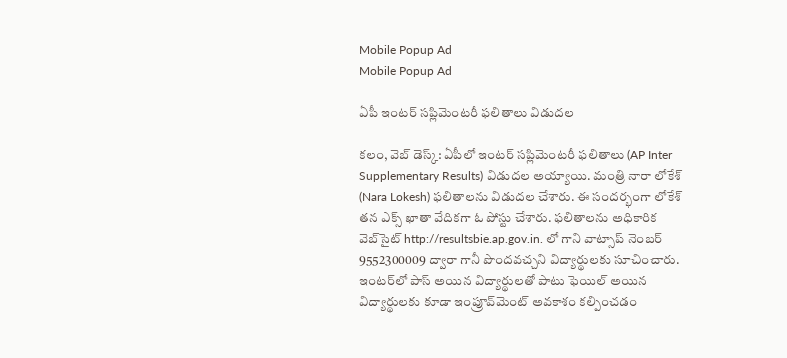Mobile Popup Ad
Mobile Popup Ad

ఏపీ ఇంట‌ర్ స‌ప్లిమెంట‌రీ ఫ‌లితాలు విడుద‌ల‌

క‌లం, వెబ్ డెస్క్: ఏపీలో ఇంట‌ర్ స‌ప్లిమెంట‌రీ ఫ‌లితాలు (AP Inter Supplementary Results) విడుద‌ల అయ్యాయి. మంత్రి నారా లోకేశ్ (Nara Lokesh) ఫ‌లితాల‌ను విడుద‌ల చేశారు. ఈ సంద‌ర్భంగా లోకేశ్ త‌న ఎక్స్ ఖాతా వేదిక‌గా ఓ పోస్టు చేశారు. ఫ‌లితాల‌ను అధికారిక వెబ్‌సైట్ http://resultsbie.ap.gov.in. లో గాని వాట్సాప్ నెంబ‌ర్ 9552300009 ద్వారా గానీ పొంద‌వ‌చ్చ‌ని విద్యార్థుల‌కు సూచించారు. ఇంటర్‌లో పాస్ అయిన‌ విద్యార్థులతో పాటు ఫెయిల్ అయిన విద్యార్థులకు కూడా ఇంప్రూవ్‌మెంట్ అవకాశం కల్పించడం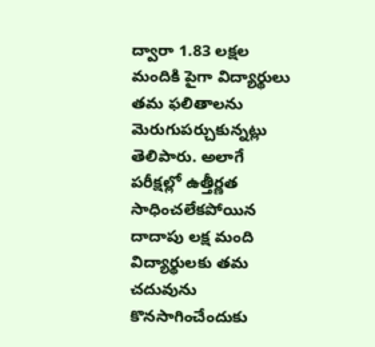ద్వారా 1.83 లక్షల మందికి పైగా విద్యార్థులు తమ ఫలితాలను మెరుగుప‌ర్చుకున్న‌ట్లు తెలిపారు. అలాగే పరీక్షల్లో ఉత్తీర్ణత సాధించలేకపోయిన దాదాపు లక్ష మంది విద్యార్థులకు తమ చ‌దువును కొనసాగించేందుకు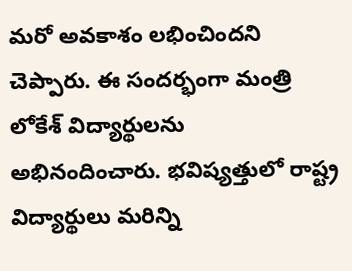మరో అవకాశం లభించింద‌ని చెప్పారు. ఈ సంద‌ర్భంగా మంత్రి లోకేశ్ విద్యార్థుల‌ను అభినందించారు. భ‌విష్య‌త్తులో రాష్ట్ర‌ విద్యార్థులు మ‌రిన్ని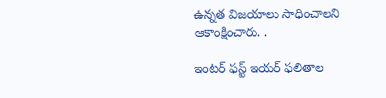ఉన్నత విజయాలు సాధించాలని ఆకాంక్షించారు. .

ఇంట‌ర్ ఫ‌స్ట్ ఇయ‌ర్ ఫ‌లితాల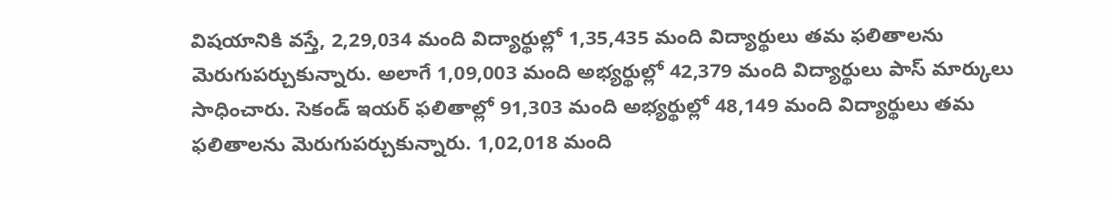విష‌యానికి వస్తే, 2,29,034 మంది విద్యార్థుల్లో 1,35,435 మంది విద్యార్థులు తమ ఫలితాలను మెరుగుపర్చుకున్నారు. అలాగే 1,09,003 మంది అభ్యర్థుల్లో 42,379 మంది విద్యార్థులు పాస్ మార్కులు సాధించారు. సెకండ్ ఇయ‌ర్ ఫ‌లితాల్లో 91,303 మంది అభ్యర్థుల్లో 48,149 మంది విద్యార్థులు త‌మ ఫ‌లితాల‌ను మెరుగుప‌ర్చుకున్నారు. 1,02,018 మంది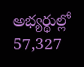అభ్యర్థుల్లో 57,327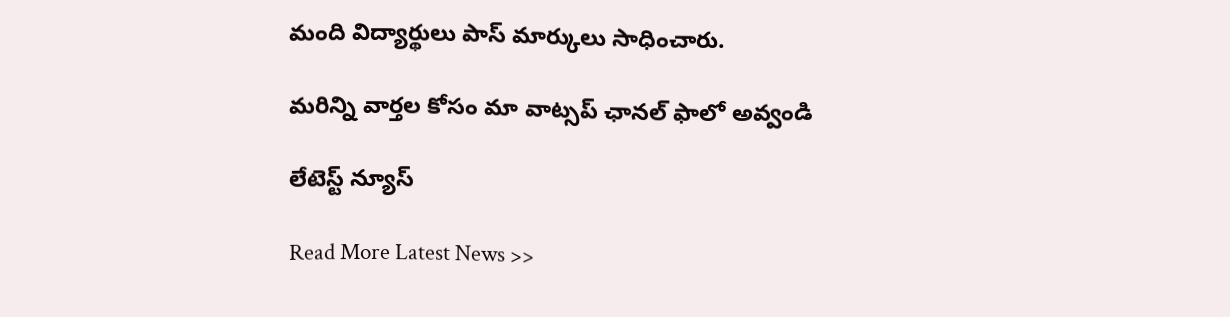మంది విద్యార్థులు పాస్ మార్కులు సాధించారు.

మ‌రిన్ని వార్త‌ల కోసం మా వాట్స‌ప్ ఛాన‌ల్ ఫాలో అవ్వండి

లేటెస్ట్ న్యూస్‌

Read More Latest News >>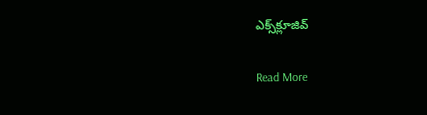ఎక్స్‌క్లూజివ్‌

Read More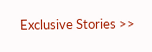Exclusive Stories >>